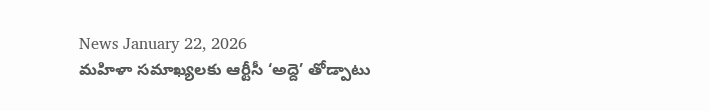News January 22, 2026
మహిళా సమాఖ్యలకు ఆర్టీసీ ‘అద్దె’ తోడ్పాటు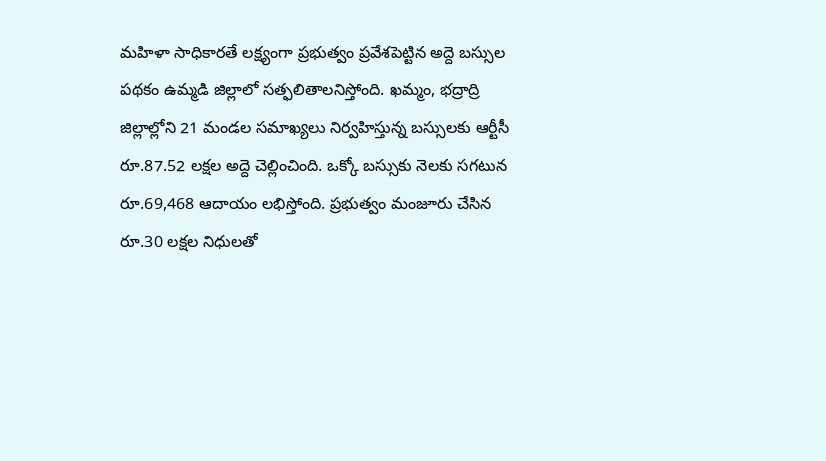మహిళా సాధికారతే లక్ష్యంగా ప్రభుత్వం ప్రవేశపెట్టిన అద్దె బస్సుల పథకం ఉమ్మడి జిల్లాలో సత్ఫలితాలనిస్తోంది. ఖమ్మం, భద్రాద్రి జిల్లాల్లోని 21 మండల సమాఖ్యలు నిర్వహిస్తున్న బస్సులకు ఆర్టీసీ రూ.87.52 లక్షల అద్దె చెల్లించింది. ఒక్కో బస్సుకు నెలకు సగటున రూ.69,468 ఆదాయం లభిస్తోంది. ప్రభుత్వం మంజూరు చేసిన రూ.30 లక్షల నిధులతో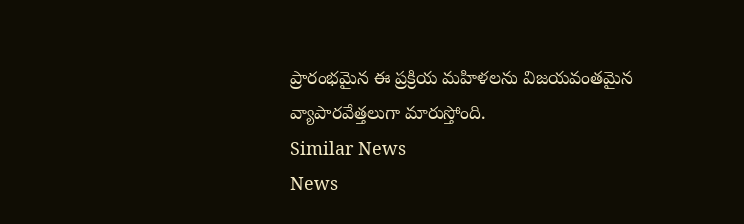ప్రారంభమైన ఈ ప్రక్రియ మహిళలను విజయవంతమైన వ్యాపారవేత్తలుగా మారుస్తోంది.
Similar News
News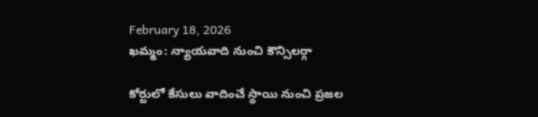February 18, 2026
ఖమ్మం: న్యాయవాది నుంచి కౌన్సిలర్గా

కోర్టులో కేసులు వాదించే స్థాయి నుంచి ప్రజల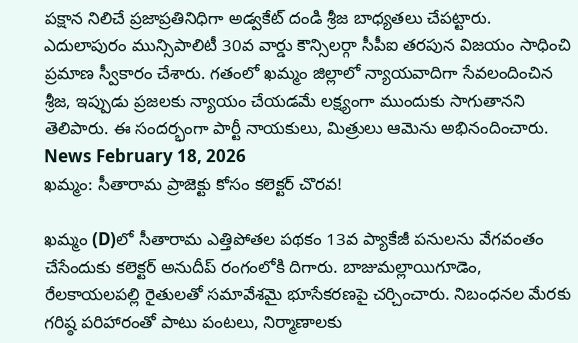పక్షాన నిలిచే ప్రజాప్రతినిధిగా అడ్వకేట్ దండి శ్రీజ బాధ్యతలు చేపట్టారు. ఎదులాపురం మున్సిపాలిటీ 30వ వార్డు కౌన్సిలర్గా సీపీఐ తరపున విజయం సాధించి ప్రమాణ స్వీకారం చేశారు. గతంలో ఖమ్మం జిల్లాలో న్యాయవాదిగా సేవలందించిన శ్రీజ, ఇప్పుడు ప్రజలకు న్యాయం చేయడమే లక్ష్యంగా ముందుకు సాగుతానని తెలిపారు. ఈ సందర్భంగా పార్టీ నాయకులు, మిత్రులు ఆమెను అభినందించారు.
News February 18, 2026
ఖమ్మం: సీతారామ ప్రాజెక్టు కోసం కలెక్టర్ చొరవ!

ఖమ్మం (D)లో సీతారామ ఎత్తిపోతల పథకం 13వ ప్యాకేజీ పనులను వేగవంతం చేసేందుకు కలెక్టర్ అనుదీప్ రంగంలోకి దిగారు. బాజుమల్లాయిగూడెం, రేలకాయలపల్లి రైతులతో సమావేశమై భూసేకరణపై చర్చించారు. నిబంధనల మేరకు గరిష్ఠ పరిహారంతో పాటు పంటలు, నిర్మాణాలకు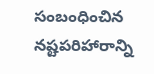సంబంధించిన నష్టపరిహారాన్ని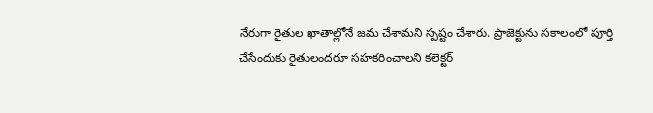నేరుగా రైతుల ఖాతాల్లోనే జమ చేశామని స్పష్టం చేశారు. ప్రాజెక్టును సకాలంలో పూర్తి చేసేందుకు రైతులందరూ సహకరించాలని కలెక్టర్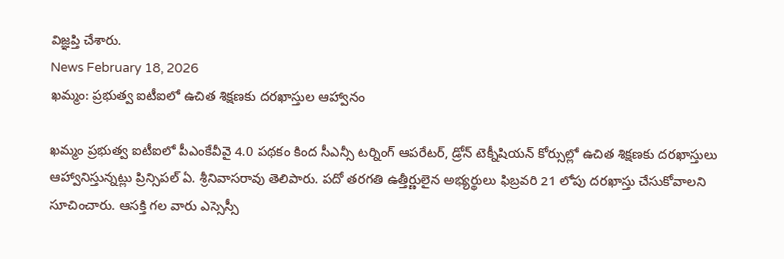విజ్ఞప్తి చేశారు.
News February 18, 2026
ఖమ్మం: ప్రభుత్వ ఐటీఐలో ఉచిత శిక్షణకు దరఖాస్తుల ఆహ్వానం

ఖమ్మం ప్రభుత్వ ఐటీఐలో పీఎంకేవీవై 4.0 పథకం కింద సీఎన్సీ టర్నింగ్ ఆపరేటర్, డ్రోన్ టెక్నీషియన్ కోర్సుల్లో ఉచిత శిక్షణకు దరఖాస్తులు ఆహ్వానిస్తున్నట్లు ప్రిన్సిపల్ ఏ. శ్రీనివాసరావు తెలిపారు. పదో తరగతి ఉత్తీర్ణులైన అభ్యర్థులు ఫిబ్రవరి 21 లోపు దరఖాస్తు చేసుకోవాలని సూచించారు. ఆసక్తి గల వారు ఎస్సెస్సీ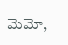మెమో,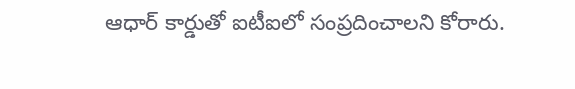ఆధార్ కార్డుతో ఐటీఐలో సంప్రదించాలని కోరారు.